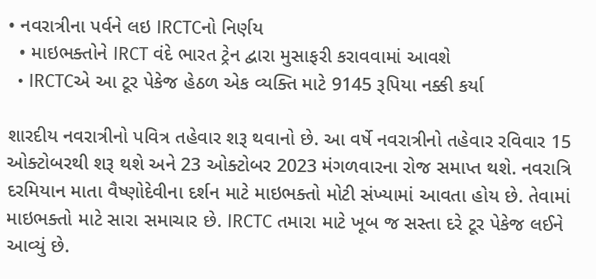• નવરાત્રીના પર્વને લઇ IRCTCનો નિર્ણય
  • માઇભક્તોને IRCT વંદે ભારત ટ્રેન દ્વારા મુસાફરી કરાવવામાં આવશે
  • IRCTCએ આ ટૂર પેકેજ હેઠળ એક વ્યક્તિ માટે 9145 રૂપિયા નક્કી કર્યા

શારદીય નવરાત્રીનો પવિત્ર તહેવાર શરૂ થવાનો છે. આ વર્ષે નવરાત્રીનો તહેવાર રવિવાર 15 ઓક્ટોબરથી શરૂ થશે અને 23 ઓક્ટોબર 2023 મંગળવારના રોજ સમાપ્ત થશે. નવરાત્રિ દરમિયાન માતા વૈષ્ણોદેવીના દર્શન માટે માઇભક્તો મોટી સંખ્યામાં આવતા હોય છે. તેવામાં માઇભક્તો માટે સારા સમાચાર છે. IRCTC તમારા માટે ખૂબ જ સસ્તા દરે ટૂર પેકેજ લઈને આવ્યું છે.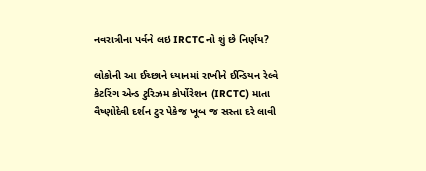નવરાત્રીના પર્વને લઇ IRCTCનો શું છે નિર્ણય?

લોકોની આ ઈચ્છાને ધ્યાનમાં રાખીને ઈન્ડિયન રેલ્વે કેટરિંગ એન્ડ ટુરિઝમ કોર્પોરેશન (IRCTC) માતા વૈષ્ણોદેવી દર્શન ટુર પેકેજ ખૂબ જ સસ્તા દરે લાવી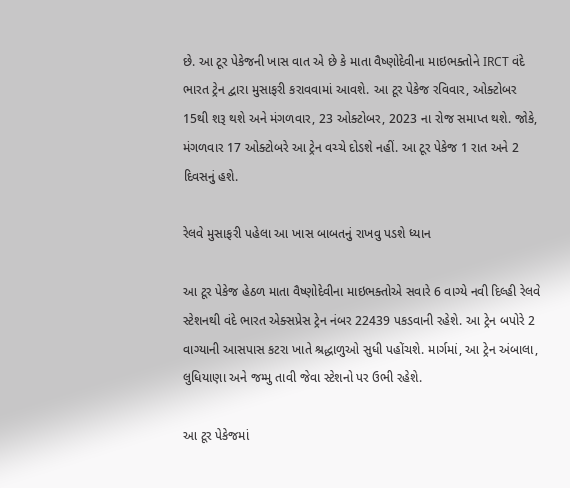છે. આ ટૂર પેકેજની ખાસ વાત એ છે કે માતા વૈષ્ણોદેવીના માઇભક્તોને IRCT વંદે ભારત ટ્રેન દ્વારા મુસાફરી કરાવવામાં આવશે. આ ટૂર પેકેજ રવિવાર, ઓક્ટોબર 15થી શરૂ થશે અને મંગળવાર, 23 ઓક્ટોબર, 2023 ના રોજ સમાપ્ત થશે. જોકે, મંગળવાર 17 ઓક્ટોબરે આ ટ્રેન વચ્ચે દોડશે નહીં. આ ટૂર પેકેજ 1 રાત અને 2 દિવસનું હશે.

રેલવે મુસાફરી પહેલા આ ખાસ બાબતનું રાખવુ પડશે ધ્યાન

આ ટૂર પેકેજ હેઠળ માતા વૈષ્ણોદેવીના માઇભક્તોએ સવારે 6 વાગ્યે નવી દિલ્હી રેલવે સ્ટેશનથી વંદે ભારત એક્સપ્રેસ ટ્રેન નંબર 22439 પકડવાની રહેશે. આ ટ્રેન બપોરે 2 વાગ્યાની આસપાસ કટરા ખાતે શ્રદ્ધાળુઓ સુધી પહોંચશે. માર્ગમાં, આ ટ્રેન અંબાલા, લુધિયાણા અને જમ્મુ તાવી જેવા સ્ટેશનો પર ઉભી રહેશે.

આ ટૂર પેકેજમાં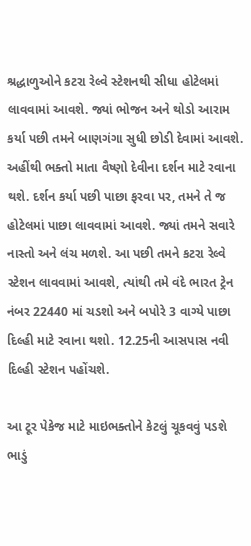શ્રદ્ધાળુઓને કટરા રેલ્વે સ્ટેશનથી સીધા હોટેલમાં લાવવામાં આવશે. જ્યાં ભોજન અને થોડો આરામ કર્યા પછી તમને બાણગંગા સુધી છોડી દેવામાં આવશે. અહીંથી ભક્તો માતા વૈષ્ણો દેવીના દર્શન માટે રવાના થશે. દર્શન કર્યા પછી પાછા ફરવા પર, તમને તે જ હોટેલમાં પાછા લાવવામાં આવશે. જ્યાં તમને સવારે નાસ્તો અને લંચ મળશે. આ પછી તમને કટરા રેલ્વે સ્ટેશન લાવવામાં આવશે, ત્યાંથી તમે વંદે ભારત ટ્રેન નંબર 22440 માં ચડશો અને બપોરે 3 વાગ્યે પાછા દિલ્હી માટે રવાના થશો. 12.25ની આસપાસ નવી દિલ્હી સ્ટેશન પહોંચશે.

આ ટૂર પેકેજ માટે માઇભક્તોને કેટલું ચૂકવવું પડશે ભાડું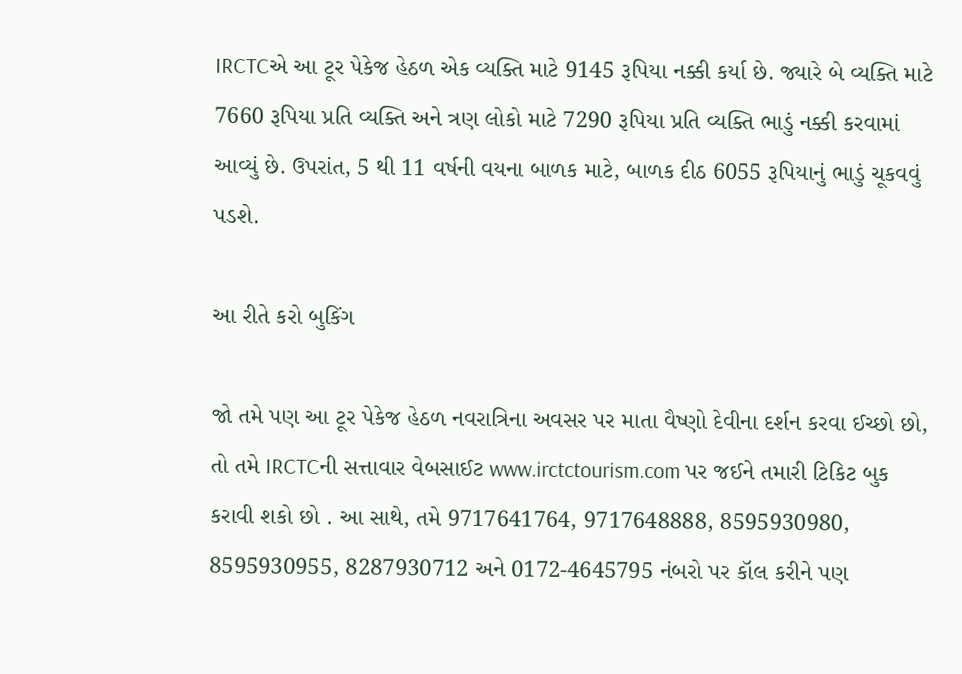IRCTCએ આ ટૂર પેકેજ હેઠળ એક વ્યક્તિ માટે 9145 રૂપિયા નક્કી કર્યા છે. જ્યારે બે વ્યક્તિ માટે 7660 રૂપિયા પ્રતિ વ્યક્તિ અને ત્રણ લોકો માટે 7290 રૂપિયા પ્રતિ વ્યક્તિ ભાડું નક્કી કરવામાં આવ્યું છે. ઉપરાંત, 5 થી 11 વર્ષની વયના બાળક માટે, બાળક દીઠ 6055 રૂપિયાનું ભાડું ચૂકવવું પડશે.

આ રીતે કરો બુકિંગ

જો તમે પણ આ ટૂર પેકેજ હેઠળ નવરાત્રિના અવસર પર માતા વૈષ્ણો દેવીના દર્શન કરવા ઈચ્છો છો, તો તમે IRCTCની સત્તાવાર વેબસાઈટ www.irctctourism.com પર જઈને તમારી ટિકિટ બુક કરાવી શકો છો . આ સાથે, તમે 9717641764, 9717648888, 8595930980, 8595930955, 8287930712 અને 0172-4645795 નંબરો પર કૉલ કરીને પણ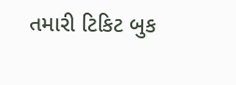તમારી ટિકિટ બુક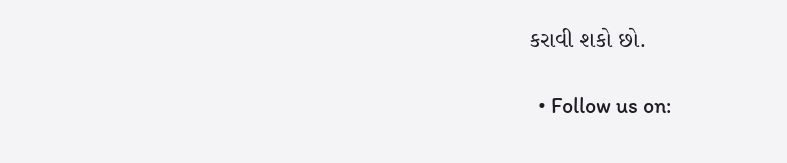કરાવી શકો છો.

  • Follow us on: